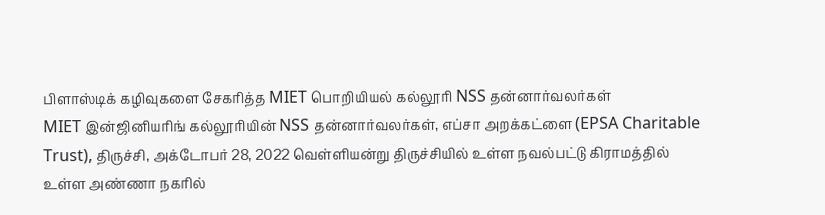பிளாஸ்டிக் கழிவுகளை சேகரித்த MIET பொறியியல் கல்லூரி NSS தன்னார்வலர்கள்
MIET இன்ஜினியரிங் கல்லூரியின் NSS தன்னார்வலர்கள், எப்சா அறக்கட்ளை (EPSA Charitable Trust), திருச்சி, அக்டோபர் 28, 2022 வெள்ளியன்று திருச்சியில் உள்ள நவல்பட்டு கிராமத்தில் உள்ள அண்ணா நகரில்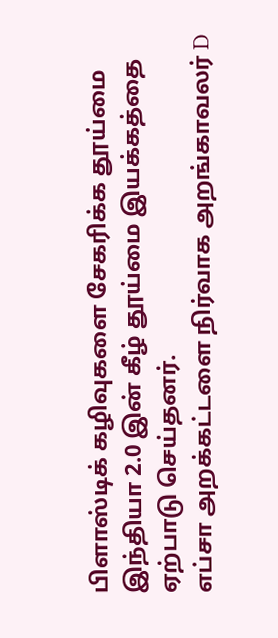பிளாஸ்டிக் கழிவுகளை சேகரிக்க தூய்மை இந்தியா 2.0 இன் கீழ் தூய்மை இயக்கத்தை ஏற்பாடு செய்தனர்.
எப்சா அறக்கட்டளை நிர்வாக அறங்காவலர் D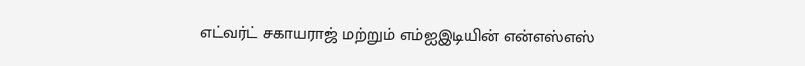எட்வர்ட் சகாயராஜ் மற்றும் எம்ஐஇடியின் என்எஸ்எஸ்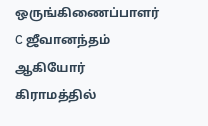ஒருங்கிணைப்பாளர் C ஜீவானந்தம் ஆகியோர் கிராமத்தில்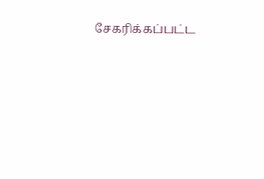சேகரிக்கப்பட்ட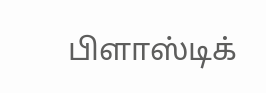பிளாஸ்டிக்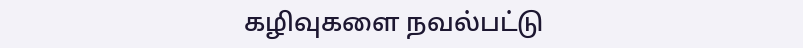கழிவுகளை நவல்பட்டு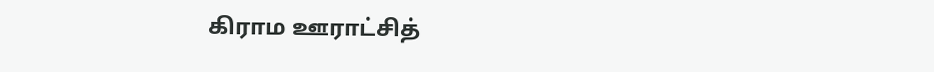கிராம ஊராட்சித்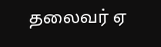தலைவர் ஏ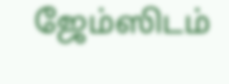ஜேம்ஸிடம்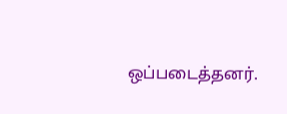ஒப்படைத்தனர்.